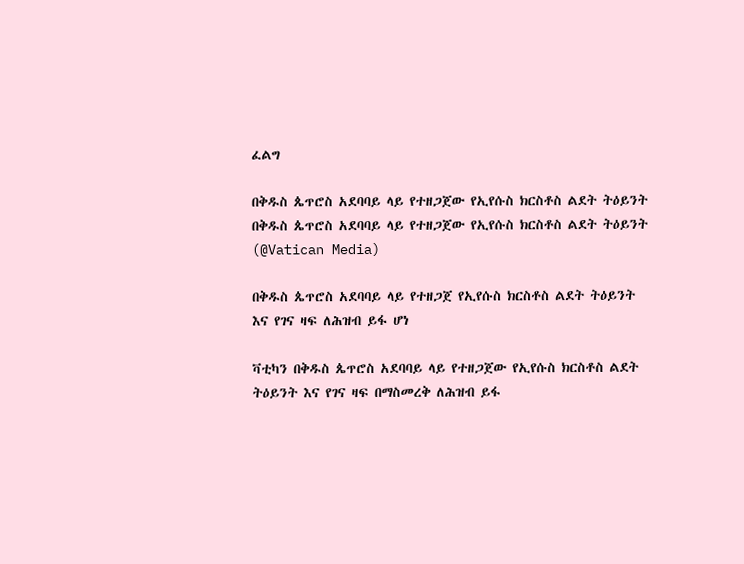ፈልግ

በቅዱስ ጴጥሮስ አደባባይ ላይ የተዘጋጀው የኢየሱስ ክርስቶስ ልደት ትዕይንት በቅዱስ ጴጥሮስ አደባባይ ላይ የተዘጋጀው የኢየሱስ ክርስቶስ ልደት ትዕይንት  (@Vatican Media)

በቅዱስ ጴጥሮስ አደባባይ ላይ የተዘጋጀ የኢየሱስ ክርስቶስ ልደት ትዕይንት እና የገና ዛፍ ለሕዝብ ይፋ ሆነ

ቫቲካን በቅዱስ ጴጥሮስ አደባባይ ላይ የተዘጋጀው የኢየሱስ ክርስቶስ ልደት ትዕይንት እና የገና ዛፍ በማስመረቅ ለሕዝብ ይፋ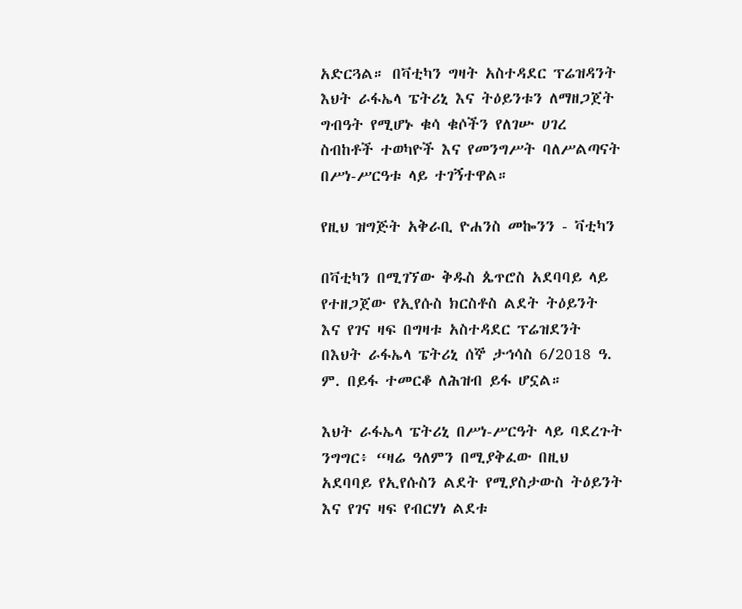አድርጓል። በቫቲካን ግዛት አስተዳደር ፕሬዝዳንት እህት ራፋኤላ ፔትሪኒ እና ትዕይንቱን ለማዘጋጀት ግብዓት የሚሆኑ ቁሳ ቁሶችን የለገሡ ሀገረ ስብከቶች ተወካዮች እና የመንግሥት ባለሥልጣናት በሥነ-ሥርዓቱ ላይ ተገኝተዋል።

የዚህ ዝግጅት አቅራቢ ዮሐንስ መኰንን - ቫቲካን

በቫቲካን በሚገኘው ቅዱስ ጴጥሮስ አደባባይ ላይ የተዘጋጀው የኢየሱስ ክርስቶስ ልደት ትዕይንት እና የገና ዛፍ በግዛቱ አስተዳደር ፕሬዝደንት በእህት ራፋኤላ ፔትሪኒ ሰኞ ታኅሳስ 6/2018 ዓ. ም. በይፋ ተመርቆ ለሕዝብ ይፋ ሆኗል።

እህት ራፋኤላ ፔትሪኒ በሥነ-ሥርዓት ላይ ባደረጉት ንግግር፥ “ዛሬ ዓለምን በሚያቅፈው በዚህ አደባባይ የኢየሱስን ልደት የሚያስታውስ ትዕይንት እና የገና ዛፍ የብርሃነ ልደቱ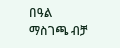በዓል ማስገጫ ብቻ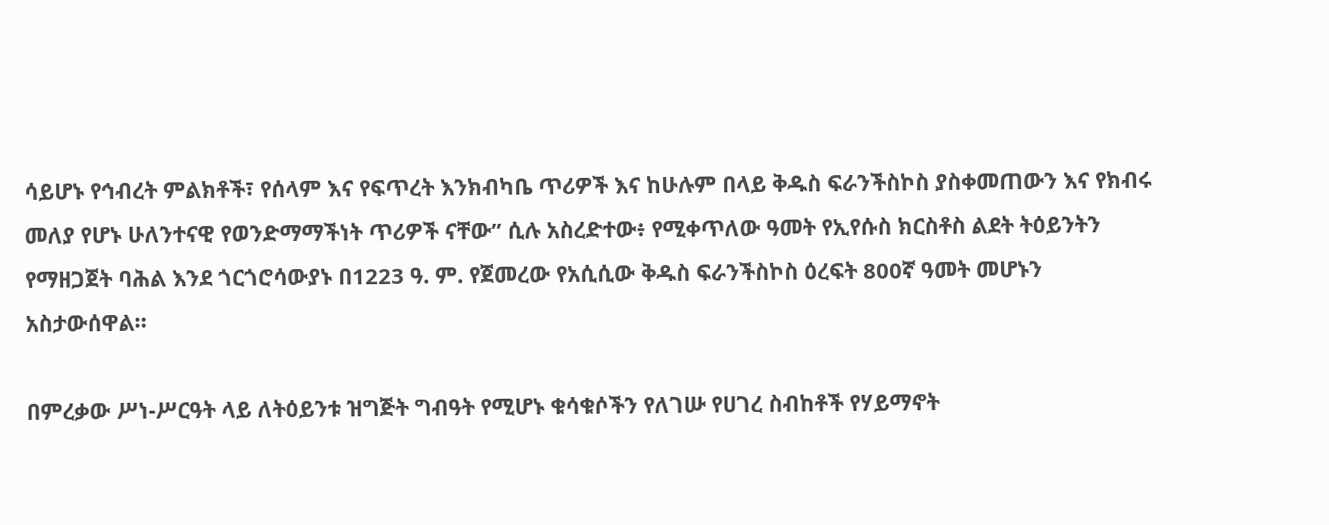ሳይሆኑ የኅብረት ምልክቶች፣ የሰላም እና የፍጥረት እንክብካቤ ጥሪዎች እና ከሁሉም በላይ ቅዱስ ፍራንችስኮስ ያስቀመጠውን እና የክብሩ መለያ የሆኑ ሁለንተናዊ የወንድማማችነት ጥሪዎች ናቸው” ሲሉ አስረድተው፥ የሚቀጥለው ዓመት የኢየሱስ ክርስቶስ ልደት ትዕይንትን የማዘጋጀት ባሕል እንደ ጎርጎሮሳውያኑ በ1223 ዓ. ም. የጀመረው የአሲሲው ቅዱስ ፍራንችስኮስ ዕረፍት 800ኛ ዓመት መሆኑን አስታውሰዋል።

በምረቃው ሥነ-ሥርዓት ላይ ለትዕይንቱ ዝግጅት ግብዓት የሚሆኑ ቁሳቁሶችን የለገሡ የሀገረ ስብከቶች የሃይማኖት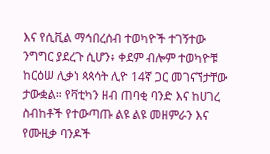እና የሲቪል ማኅበረሰብ ተወካዮች ተገኝተው ንግግር ያደረጉ ሲሆን፥ ቀደም ብሎም ተወካዮቹ ከርዕሠ ሊቃነ ጳጳሳት ሊዮ 14ኛ ጋር መገናኘታቸው ታውቋል። የቫቲካን ዘብ ጠባቂ ባንድ እና ከሀገረ ስብከቶች የተውጣጡ ልዩ ልዩ መዘምራን እና የሙዚቃ ባንዶች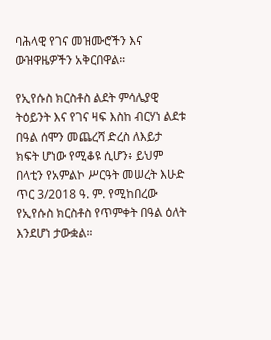ባሕላዊ የገና መዝሙሮችን እና ውዝዋዜዎችን አቅርበዋል።

የኢየሱስ ክርስቶስ ልደት ምሳሌያዊ ትዕይንት እና የገና ዛፍ እስከ ብርሃነ ልደቱ በዓል ሰሞን መጨረሻ ድረስ ለእይታ ክፍት ሆነው የሚቆዩ ሲሆን፥ ይህም በላቲን የአምልኮ ሥርዓት መሠረት እሁድ ጥር 3/2018 ዓ. ም. የሚከበረው የኢየሱስ ክርስቶስ የጥምቀት በዓል ዕለት እንደሆነ ታውቋል።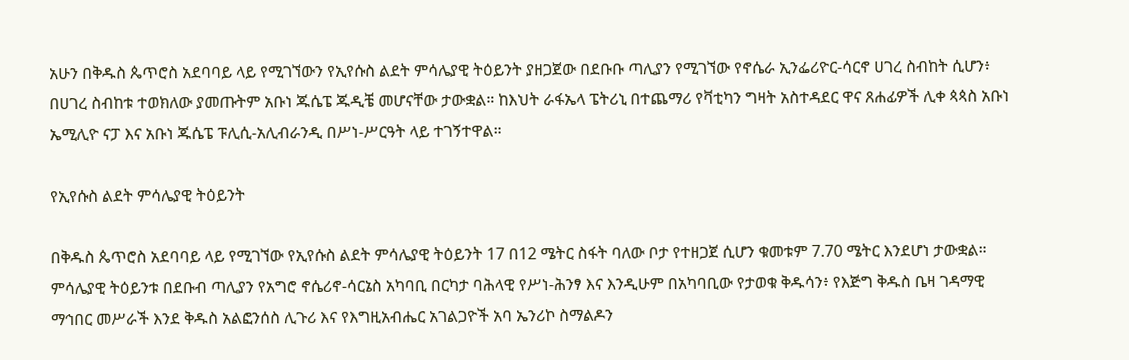አሁን በቅዱስ ጴጥሮስ አደባባይ ላይ የሚገኘውን የኢየሱስ ልደት ምሳሌያዊ ትዕይንት ያዘጋጀው በደቡቡ ጣሊያን የሚገኘው የኖሴራ ኢንፌሪዮር-ሳርኖ ሀገረ ስብከት ሲሆን፥ በሀገረ ስብከቱ ተወክለው ያመጡትም አቡነ ጁሴፔ ጁዲቼ መሆናቸው ታውቋል። ከእህት ራፋኤላ ፔትሪኒ በተጨማሪ የቫቲካን ግዛት አስተዳደር ዋና ጸሐፊዎች ሊቀ ጳጳስ አቡነ ኤሚሊዮ ናፓ እና አቡነ ጁሴፔ ፑሊሲ-አሊብራንዲ በሥነ-ሥርዓት ላይ ተገኝተዋል።

የኢየሱስ ልደት ምሳሌያዊ ትዕይንት

በቅዱስ ጴጥሮስ አደባባይ ላይ የሚገኘው የኢየሱስ ልደት ምሳሌያዊ ትዕይንት 17 በ12 ሜትር ስፋት ባለው ቦታ የተዘጋጀ ሲሆን ቁመቱም 7.70 ሜትር እንደሆነ ታውቋል። ምሳሌያዊ ትዕይንቱ በደቡብ ጣሊያን የአግሮ ኖሴሪኖ-ሳርኔስ አካባቢ በርካታ ባሕላዊ የሥነ-ሕንፃ እና እንዲሁም በአካባቢው የታወቁ ቅዱሳን፥ የእጅግ ቅዱስ ቤዛ ገዳማዊ ማኅበር መሥራች እንደ ቅዱስ አልፎንሰስ ሊጉሪ እና የእግዚአብሔር አገልጋዮች አባ ኤንሪኮ ስማልዶን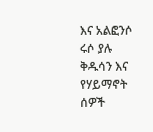እና አልፎንሶ ሩሶ ያሉ ቅዱሳን እና የሃይማኖት ሰዎች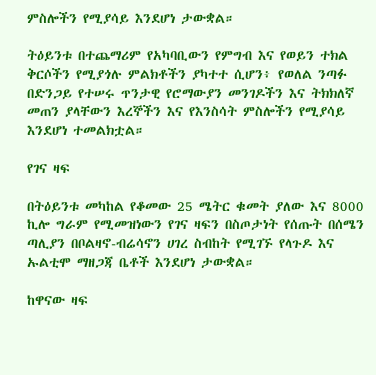ምስሎችን የሚያሳይ እንደሆነ ታውቋል።

ትዕይንቱ በተጨማሪም የአካባቢውን የምግብ እና የወይን ተክል ቅርሶችን የሚያጎሉ ምልክቶችን ያካተተ ሲሆን፥ የወለል ንጣፉ በድንጋይ የተሠሩ ጥንታዊ የሮማውያን መንገዶችን እና ትክክለኛ መጠን ያላቸውን እረኞችን እና የእንስሳት ምስሎችን የሚያሳይ እንደሆነ ተመልክቷል።

የገና ዛፍ

በትዕይንቱ መካከል የቆመው 25 ሜትር ቁመት ያለው እና 8000 ኪሎ ግራም የሚመዝነውን የገና ዛፍን በስጦታነት የሰጡት በሰሜን ጣሊያን በቦልዛኖ-ብሬሳኖን ሀገረ ስብከት የሚገኙ የላጉዶ እና ኡልቲሞ ማዘጋጃ ቤቶች እንደሆነ ታውቋል።

ከዋናው ዛፍ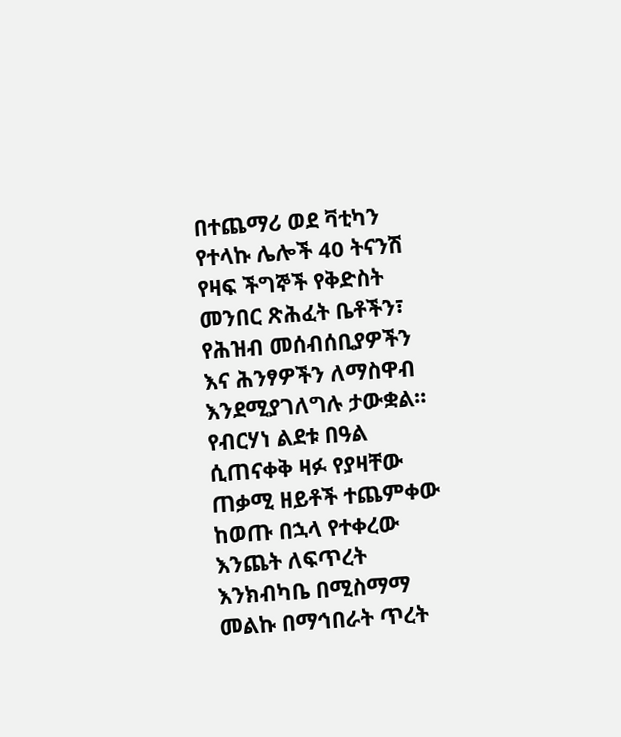በተጨማሪ ወደ ቫቲካን የተላኩ ሌሎች 40 ትናንሽ የዛፍ ችግኞች የቅድስት መንበር ጽሕፈት ቤቶችን፣ የሕዝብ መሰብሰቢያዎችን እና ሕንፃዎችን ለማስዋብ እንደሚያገለግሉ ታውቋል። የብርሃነ ልደቱ በዓል ሲጠናቀቅ ዛፉ የያዛቸው ጠቃሚ ዘይቶች ተጨምቀው ከወጡ በኋላ የተቀረው እንጨት ለፍጥረት እንክብካቤ በሚስማማ መልኩ በማኅበራት ጥረት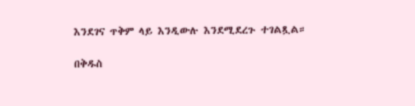እንደገና ጥቅም ላይ እንዲውሉ እንደሚደረጉ ተገልጿል።

በቅዱስ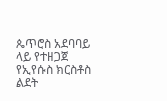ጴጥሮስ አደባባይ ላይ የተዘጋጀ የኢየሱስ ክርስቶስ ልደት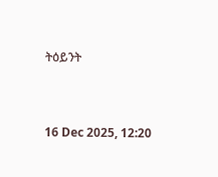ትዕይንት



16 Dec 2025, 12:20